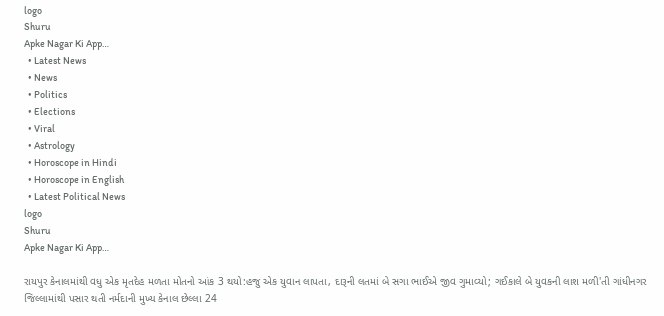logo
Shuru
Apke Nagar Ki App…
  • Latest News
  • News
  • Politics
  • Elections
  • Viral
  • Astrology
  • Horoscope in Hindi
  • Horoscope in English
  • Latest Political News
logo
Shuru
Apke Nagar Ki App…

રાયપુર કેનાલમાંથી વધુ એક મૃતદેહ મળતા મોતનો આંક 3 થયો:હજુ એક યુવાન લાપતા, દારૂની લતમાં બે સગા ભાઈએ જીવ ગુમાવ્યો; ગઈકાલે બે યુવકની લાશ મળી'તી ગાંધીનગર જિલ્લામાંથી પસાર થતી નર્મદાની મુખ્ય કેનાલ છેલ્લા 24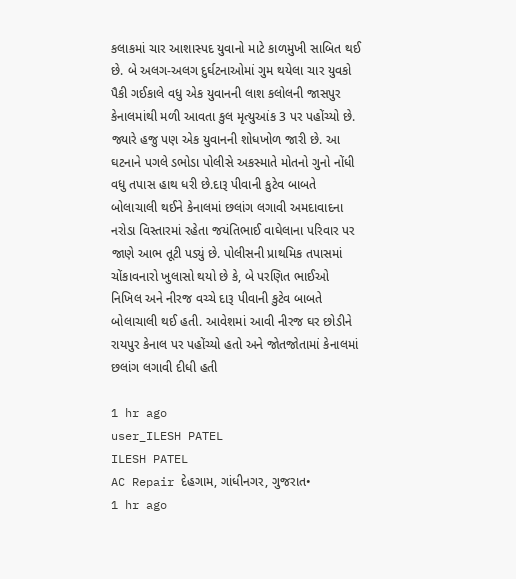કલાકમાં ચાર આશાસ્પદ યુવાનો માટે કાળમુખી સાબિત થઈ છે. બે અલગ-અલગ દુર્ઘટનાઓમાં ગુમ થયેલા ચાર યુવકો પૈકી ગઈકાલે વધુ એક યુવાનની લાશ કલોલની જાસપુર કેનાલમાંથી મળી આવતા કુલ મૃત્યુઆંક 3 પર પહોંચ્યો છે. જ્યારે હજુ પણ એક યુવાનની શોધખોળ જારી છે. આ ઘટનાને પગલે ડભોડા પોલીસે અકસ્માતે મોતનો ગુનો નોંધી વધુ તપાસ હાથ ધરી છે.દારૂ પીવાની કુટેવ બાબતે બોલાચાલી થઈને કેનાલમાં છલાંગ લગાવી અમદાવાદના નરોડા વિસ્તારમાં રહેતા જયંતિભાઈ વાઘેલાના પરિવાર પર જાણે આભ તૂટી પડ્યું છે. પોલીસની પ્રાથમિક તપાસમાં ચોંકાવનારો ખુલાસો થયો છે કે, બે પરણિત ભાઈઓ નિખિલ અને નીરજ વચ્ચે દારૂ પીવાની કુટેવ બાબતે બોલાચાલી થઈ હતી. આવેશમાં આવી નીરજ ઘર છોડીને રાયપુર કેનાલ પર પહોંચ્યો હતો અને જોતજોતામાં કેનાલમાં છલાંગ લગાવી દીધી હતી

1 hr ago
user_ILESH PATEL
ILESH PATEL
AC Repair દેહગામ, ગાંધીનગર, ગુજરાત•
1 hr ago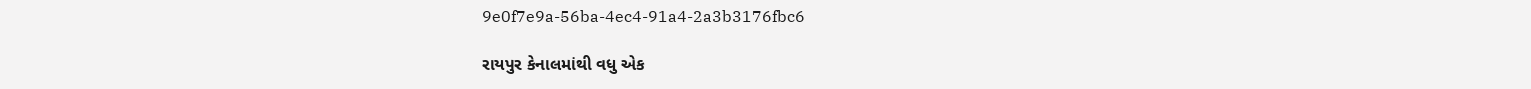9e0f7e9a-56ba-4ec4-91a4-2a3b3176fbc6

રાયપુર કેનાલમાંથી વધુ એક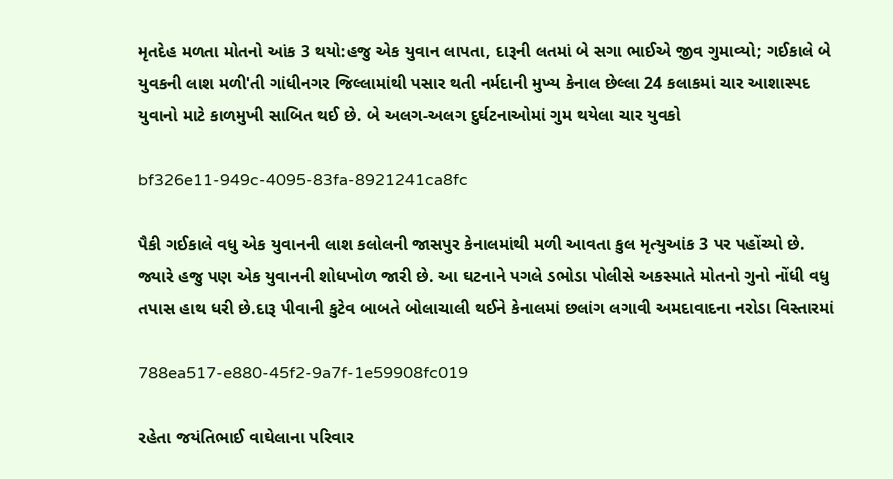મૃતદેહ મળતા મોતનો આંક 3 થયો:હજુ એક યુવાન લાપતા, દારૂની લતમાં બે સગા ભાઈએ જીવ ગુમાવ્યો; ગઈકાલે બે યુવકની લાશ મળી'તી ગાંધીનગર જિલ્લામાંથી પસાર થતી નર્મદાની મુખ્ય કેનાલ છેલ્લા 24 કલાકમાં ચાર આશાસ્પદ યુવાનો માટે કાળમુખી સાબિત થઈ છે. બે અલગ-અલગ દુર્ઘટનાઓમાં ગુમ થયેલા ચાર યુવકો

bf326e11-949c-4095-83fa-8921241ca8fc

પૈકી ગઈકાલે વધુ એક યુવાનની લાશ કલોલની જાસપુર કેનાલમાંથી મળી આવતા કુલ મૃત્યુઆંક 3 પર પહોંચ્યો છે. જ્યારે હજુ પણ એક યુવાનની શોધખોળ જારી છે. આ ઘટનાને પગલે ડભોડા પોલીસે અકસ્માતે મોતનો ગુનો નોંધી વધુ તપાસ હાથ ધરી છે.દારૂ પીવાની કુટેવ બાબતે બોલાચાલી થઈને કેનાલમાં છલાંગ લગાવી અમદાવાદના નરોડા વિસ્તારમાં

788ea517-e880-45f2-9a7f-1e59908fc019

રહેતા જયંતિભાઈ વાઘેલાના પરિવાર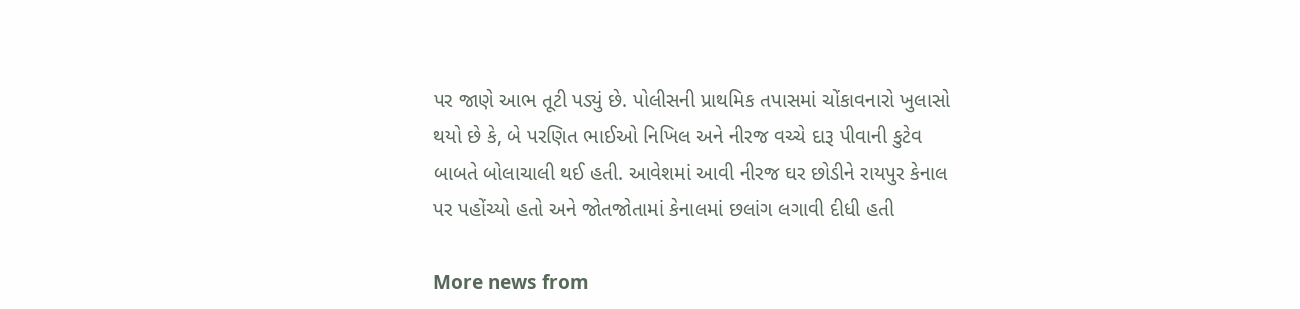પર જાણે આભ તૂટી પડ્યું છે. પોલીસની પ્રાથમિક તપાસમાં ચોંકાવનારો ખુલાસો થયો છે કે, બે પરણિત ભાઈઓ નિખિલ અને નીરજ વચ્ચે દારૂ પીવાની કુટેવ બાબતે બોલાચાલી થઈ હતી. આવેશમાં આવી નીરજ ઘર છોડીને રાયપુર કેનાલ પર પહોંચ્યો હતો અને જોતજોતામાં કેનાલમાં છલાંગ લગાવી દીધી હતી

More news from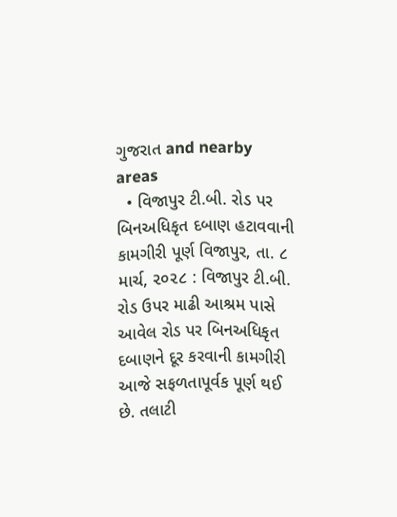ગુજરાત and nearby areas
  • વિજાપુર ટી.બી. રોડ પર બિનઅધિકૃત દબાણ હટાવવાની કામગીરી પૂર્ણ વિજાપુર, તા. ૮ માર્ચ, ૨૦૨૮ : વિજાપુર ટી.બી. રોડ ઉપર માઢી આશ્રમ પાસે આવેલ રોડ પર બિનઅધિકૃત દબાણને દૂર કરવાની કામગીરી આજે સફળતાપૂર્વક પૂર્ણ થઈ છે. તલાટી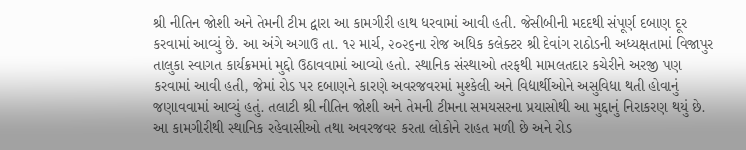શ્રી નીતિન જોશી અને તેમની ટીમ દ્વારા આ કામગીરી હાથ ધરવામાં આવી હતી. જેસીબીની મદદથી સંપૂર્ણ દબાણ દૂર કરવામાં આવ્યું છે. આ અંગે અગાઉ તા. ૧૨ માર્ચ, ૨૦૨૬ના રોજ અધિક કલેક્ટર શ્રી દેવાંગ રાઠોડની અધ્યક્ષતામાં વિજાપુર તાલુકા સ્વાગત કાર્યક્રમમાં મુદ્દો ઉઠાવવામાં આવ્યો હતો. સ્થાનિક સંસ્થાઓ તરફથી મામલતદાર કચેરીને અરજી પણ કરવામાં આવી હતી, જેમાં રોડ પર દબાણને કારણે અવરજવરમાં મુશ્કેલી અને વિદ્યાર્થીઓને અસુવિધા થતી હોવાનું જણાવવામાં આવ્યું હતું. તલાટી શ્રી નીતિન જોશી અને તેમની ટીમના સમયસરના પ્રયાસોથી આ મુદ્દાનું નિરાકરણ થયું છે. આ કામગીરીથી સ્થાનિક રહેવાસીઓ તથા અવરજવર કરતા લોકોને રાહત મળી છે અને રોડ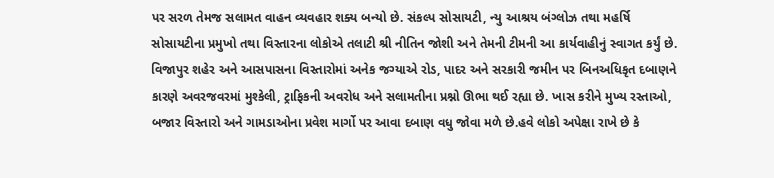પર સરળ તેમજ સલામત વાહન વ્યવહાર શક્ય બન્યો છે. સંકલ્પ સોસાયટી, ન્યુ આશ્રય બંગ્લોઝ તથા મહર્ષિ સોસાયટીના પ્રમુખો તથા વિસ્તારના લોકોએ તલાટી શ્રી નીતિન જોશી અને તેમની ટીમની આ કાર્યવાહીનું સ્વાગત કર્યું છે. વિજાપુર શહેર અને આસપાસના વિસ્તારોમાં અનેક જગ્યાએ રોડ, પાદર અને સરકારી જમીન પર બિનઅધિકૃત દબાણને કારણે અવરજવરમાં મુશ્કેલી, ટ્રાફિકની અવરોધ અને સલામતીના પ્રશ્નો ઊભા થઈ રહ્યા છે. ખાસ કરીને મુખ્ય રસ્તાઓ, બજાર વિસ્તારો અને ગામડાઓના પ્રવેશ માર્ગો પર આવા દબાણ વધુ જોવા મળે છે.હવે લોકો અપેક્ષા રાખે છે કે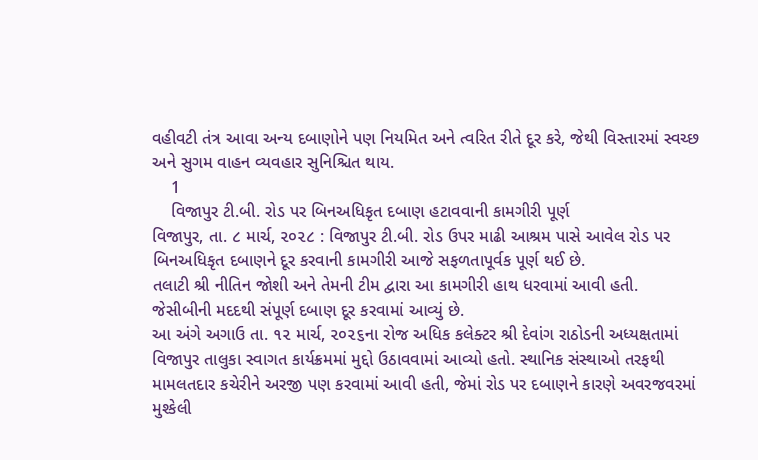વહીવટી તંત્ર આવા અન્ય દબાણોને પણ નિયમિત અને ત્વરિત રીતે દૂર કરે, જેથી વિસ્તારમાં સ્વચ્છ અને સુગમ વાહન વ્યવહાર સુનિશ્ચિત થાય.
    1
    વિજાપુર ટી.બી. રોડ પર બિનઅધિકૃત દબાણ હટાવવાની કામગીરી પૂર્ણ
વિજાપુર, તા. ૮ માર્ચ, ૨૦૨૮ : વિજાપુર ટી.બી. રોડ ઉપર માઢી આશ્રમ પાસે આવેલ રોડ પર બિનઅધિકૃત દબાણને દૂર કરવાની કામગીરી આજે સફળતાપૂર્વક પૂર્ણ થઈ છે.
તલાટી શ્રી નીતિન જોશી અને તેમની ટીમ દ્વારા આ કામગીરી હાથ ધરવામાં આવી હતી. જેસીબીની મદદથી સંપૂર્ણ દબાણ દૂર કરવામાં આવ્યું છે.
આ અંગે અગાઉ તા. ૧૨ માર્ચ, ૨૦૨૬ના રોજ અધિક કલેક્ટર શ્રી દેવાંગ રાઠોડની અધ્યક્ષતામાં વિજાપુર તાલુકા સ્વાગત કાર્યક્રમમાં મુદ્દો ઉઠાવવામાં આવ્યો હતો. સ્થાનિક સંસ્થાઓ તરફથી મામલતદાર કચેરીને અરજી પણ કરવામાં આવી હતી, જેમાં રોડ પર દબાણને કારણે અવરજવરમાં મુશ્કેલી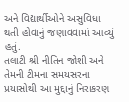અને વિદ્યાર્થીઓને અસુવિધા થતી હોવાનું જણાવવામાં આવ્યું હતું.
તલાટી શ્રી નીતિન જોશી અને તેમની ટીમના સમયસરના પ્રયાસોથી આ મુદ્દાનું નિરાકરણ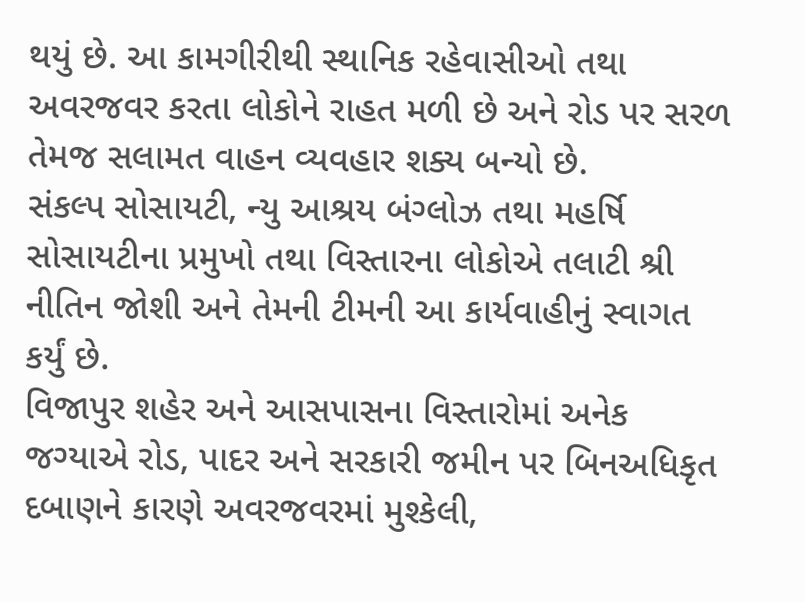થયું છે. આ કામગીરીથી સ્થાનિક રહેવાસીઓ તથા અવરજવર કરતા લોકોને રાહત મળી છે અને રોડ પર સરળ તેમજ સલામત વાહન વ્યવહાર શક્ય બન્યો છે.
સંકલ્પ સોસાયટી, ન્યુ આશ્રય બંગ્લોઝ તથા મહર્ષિ સોસાયટીના પ્રમુખો તથા વિસ્તારના લોકોએ તલાટી શ્રી નીતિન જોશી અને તેમની ટીમની આ કાર્યવાહીનું સ્વાગત કર્યું છે.
વિજાપુર શહેર અને આસપાસના વિસ્તારોમાં અનેક જગ્યાએ રોડ, પાદર અને સરકારી જમીન પર બિનઅધિકૃત દબાણને કારણે અવરજવરમાં મુશ્કેલી,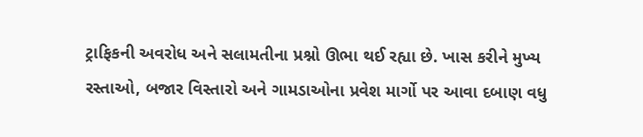ટ્રાફિકની અવરોધ અને સલામતીના પ્રશ્નો ઊભા થઈ રહ્યા છે. ખાસ કરીને મુખ્ય રસ્તાઓ, બજાર વિસ્તારો અને ગામડાઓના પ્રવેશ માર્ગો પર આવા દબાણ વધુ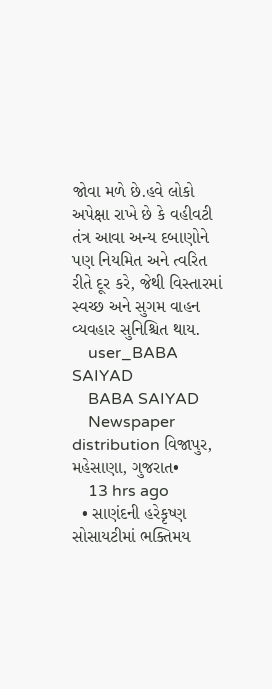જોવા મળે છે.હવે લોકો અપેક્ષા રાખે છે કે વહીવટી તંત્ર આવા અન્ય દબાણોને પણ નિયમિત અને ત્વરિત રીતે દૂર કરે, જેથી વિસ્તારમાં સ્વચ્છ અને સુગમ વાહન વ્યવહાર સુનિશ્ચિત થાય.
    user_BABA SAIYAD
    BABA SAIYAD
    Newspaper distribution વિજાપુર, મહેસાણા, ગુજરાત•
    13 hrs ago
  • સાણંદની હરેકૃષ્ણ સોસાયટીમાં ભક્તિમય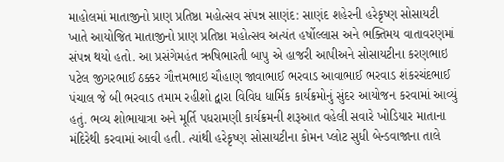માહોલમાં માતાજીનો પ્રાણ પ્રતિષ્ઠા મહોત્સવ સંપન્ન સાણંદ: સાણંદ શહેરની હરેકૃષ્ણ સોસાયટી ખાતે આયોજિત માતાજીનો પ્રાણ પ્રતિષ્ઠા મહોત્સવ અત્યંત હર્ષોલ્લાસ અને ભક્તિમય વાતાવરણમાં સંપન્ન થયો હતો. આ પ્રસંગેમહંત ઋષિભારતી બાપુ એ હાજરી આપીઅને સોસાયટીના કરણભાઇ પટેલ જીગરભાઈ ઠક્કર ગૌત્તમભાઇ ચૌહાણ જાવાભાઈ ભરવાડ આવાભાઈ ભરવાડ શંકરચંદભાઈ પંચાલ જે બી ભરવાડ તમામ રહીશો દ્વારા વિવિધ ધાર્મિક કાર્યક્રમોનું સુંદર આયોજન કરવામાં આવ્યું હતું. ભવ્ય શોભાયાત્રા અને મૂર્તિ પધરામણી કાર્યક્રમની શરૂઆત વહેલી સવારે ખોડિયાર માતાના મંદિરેથી કરવામાં આવી હતી. ત્યાંથી હરેકૃષ્ણ સોસાયટીના કોમન પ્લોટ સુધી બેન્ડવાજાના તાલે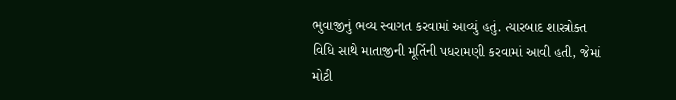ભુવાજીનું ભવ્ય સ્વાગત કરવામાં આવ્યું હતું. ત્યારબાદ શાસ્ત્રોક્ત વિધિ સાથે માતાજીની મૂર્તિની પધરામણી કરવામાં આવી હતી, જેમાં મોટી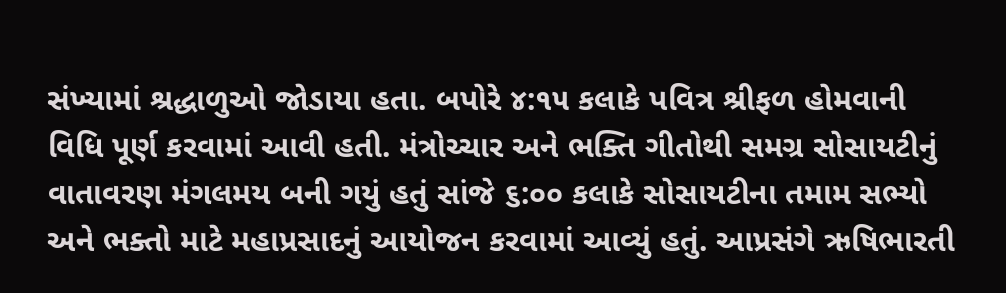સંખ્યામાં શ્રદ્ધાળુઓ જોડાયા હતા. બપોરે ૪:૧૫ કલાકે પવિત્ર શ્રીફળ હોમવાની વિધિ પૂર્ણ કરવામાં આવી હતી. મંત્રોચ્ચાર અને ભક્તિ ગીતોથી સમગ્ર સોસાયટીનું વાતાવરણ મંગલમય બની ગયું હતું સાંજે ૬:૦૦ કલાકે સોસાયટીના તમામ સભ્યો અને ભક્તો માટે મહાપ્રસાદનું આયોજન કરવામાં આવ્યું હતું. આપ્રસંગે ઋષિભારતી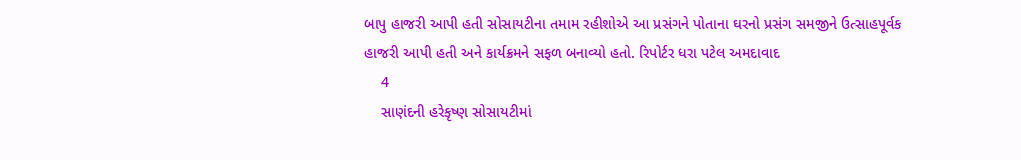બાપુ હાજરી આપી હતી સોસાયટીના તમામ રહીશોએ આ પ્રસંગને પોતાના ઘરનો પ્રસંગ સમજીને ઉત્સાહપૂર્વક હાજરી આપી હતી અને કાર્યક્રમને સફળ બનાવ્યો હતો. રિપોર્ટર ધરા પટેલ અમદાવાદ
    4
    સાણંદની હરેકૃષ્ણ સોસાયટીમાં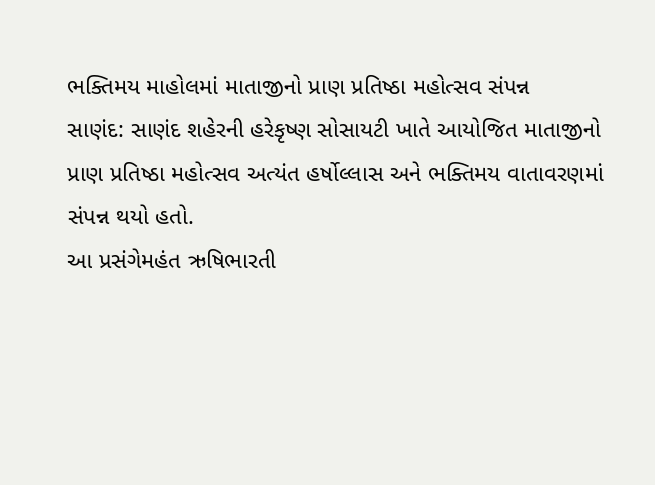ભક્તિમય માહોલમાં માતાજીનો પ્રાણ પ્રતિષ્ઠા મહોત્સવ સંપન્ન
સાણંદ: સાણંદ શહેરની હરેકૃષ્ણ સોસાયટી ખાતે આયોજિત માતાજીનો પ્રાણ પ્રતિષ્ઠા મહોત્સવ અત્યંત હર્ષોલ્લાસ અને ભક્તિમય વાતાવરણમાં સંપન્ન થયો હતો.
આ પ્રસંગેમહંત ઋષિભારતી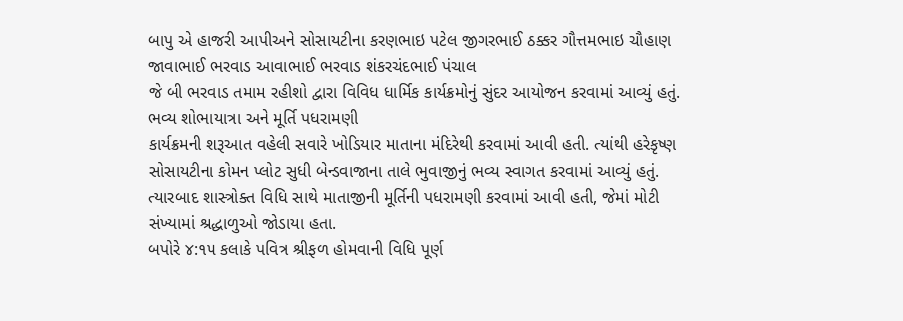બાપુ એ હાજરી આપીઅને સોસાયટીના કરણભાઇ પટેલ જીગરભાઈ ઠક્કર ગૌત્તમભાઇ ચૌહાણ જાવાભાઈ ભરવાડ આવાભાઈ ભરવાડ શંકરચંદભાઈ પંચાલ
જે બી ભરવાડ તમામ રહીશો દ્વારા વિવિધ ધાર્મિક કાર્યક્રમોનું સુંદર આયોજન કરવામાં આવ્યું હતું.
ભવ્ય શોભાયાત્રા અને મૂર્તિ પધરામણી
કાર્યક્રમની શરૂઆત વહેલી સવારે ખોડિયાર માતાના મંદિરેથી કરવામાં આવી હતી. ત્યાંથી હરેકૃષ્ણ સોસાયટીના કોમન પ્લોટ સુધી બેન્ડવાજાના તાલે ભુવાજીનું ભવ્ય સ્વાગત કરવામાં આવ્યું હતું.
ત્યારબાદ શાસ્ત્રોક્ત વિધિ સાથે માતાજીની મૂર્તિની પધરામણી કરવામાં આવી હતી, જેમાં મોટી સંખ્યામાં શ્રદ્ધાળુઓ જોડાયા હતા.
બપોરે ૪:૧૫ કલાકે પવિત્ર શ્રીફળ હોમવાની વિધિ પૂર્ણ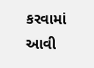કરવામાં આવી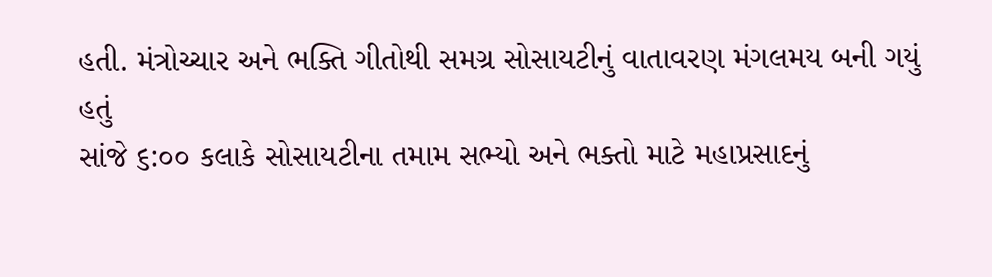હતી. મંત્રોચ્ચાર અને ભક્તિ ગીતોથી સમગ્ર સોસાયટીનું વાતાવરણ મંગલમય બની ગયું હતું
સાંજે ૬:૦૦ કલાકે સોસાયટીના તમામ સભ્યો અને ભક્તો માટે મહાપ્રસાદનું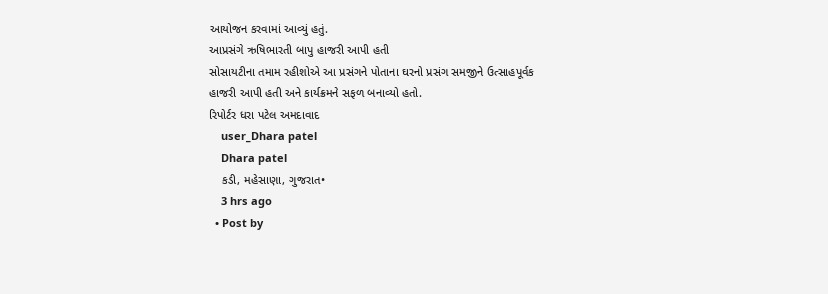આયોજન કરવામાં આવ્યું હતું.
આપ્રસંગે ઋષિભારતી બાપુ હાજરી આપી હતી
સોસાયટીના તમામ રહીશોએ આ પ્રસંગને પોતાના ઘરનો પ્રસંગ સમજીને ઉત્સાહપૂર્વક હાજરી આપી હતી અને કાર્યક્રમને સફળ બનાવ્યો હતો.
રિપોર્ટર ધરા પટેલ અમદાવાદ
    user_Dhara patel
    Dhara patel
    કડી, મહેસાણા, ગુજરાત•
    3 hrs ago
  • Post by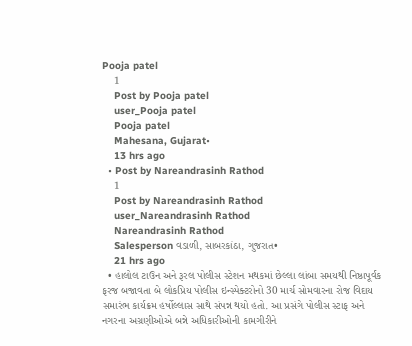Pooja patel
    1
    Post by Pooja patel
    user_Pooja patel
    Pooja patel
    Mahesana, Gujarat•
    13 hrs ago
  • Post by Nareandrasinh Rathod
    1
    Post by Nareandrasinh Rathod
    user_Nareandrasinh Rathod
    Nareandrasinh Rathod
    Salesperson વડાળી, સાબરકાંઠા, ગુજરાત•
    21 hrs ago
  • હાલોલ ટાઉન અને રૂરલ પોલીસ સ્ટેશન મથકમાં છેલ્લા લાંબા સમયથી નિષ્ઠાપૂર્વક ફરજ બજાવતા બે લોકપ્રિય પોલીસ ઇન્સ્પેક્ટરોનો 30 માર્ચ સોમવારના રોજ વિદાય સમારંભ કાર્યક્રમ હર્ષોલ્લાસ સાથે સંપન્ન થયો હતો. આ પ્રસંગે પોલીસ સ્ટાફ અને નગરના અગ્રણીઓએ બન્ને અધિકારીઓની કામગીરીને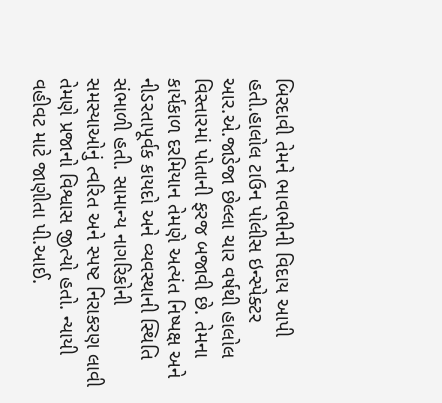બિરદાવી તેમને ભાવભીની વિદાય આપી હતી.હાલોલ ટાઉન પોલીસ ઇન્સ્પેક્ટર આર.એ.જાડેજા છેલ્લા ચાર વર્ષથી હાલોલ વિસ્તારમાં પોતાની ફરજ બજાવી છે. તેમના કાર્યકાળ દરમિયાન તેમણે અત્યંત નિષ્પક્ષ અને નીડરતાપૂર્વક કાયદો અને વ્યવસ્થાની સ્થિતિ સંભાળી હતી. સામાન્ય નાગરિકોની સમસ્યાઓનું ત્વરિત અને સ્પષ્ટ નિરાકરણ લાવી તેમણે પ્રજાનો વિશ્વાસ જીત્યો હતો. ન્યાયી વહીવટ માટે જાણીતા પી.આઈ.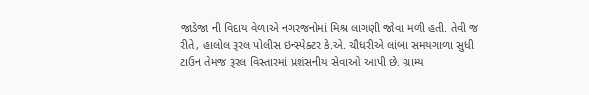જાડેજા ની વિદાય વેળાએ નગરજનોમાં મિશ્ર લાગણી જોવા મળી હતી. તેવી જ રીતે, હાલોલ રૂરલ પોલીસ ઇન્સ્પેક્ટર કે.એ. ચૌધરીએ લાંબા સમયગાળા સુધી ટાઉન તેમજ રૂરલ વિસ્તારમાં પ્રશંસનીય સેવાઓ આપી છે. ગ્રામ્ય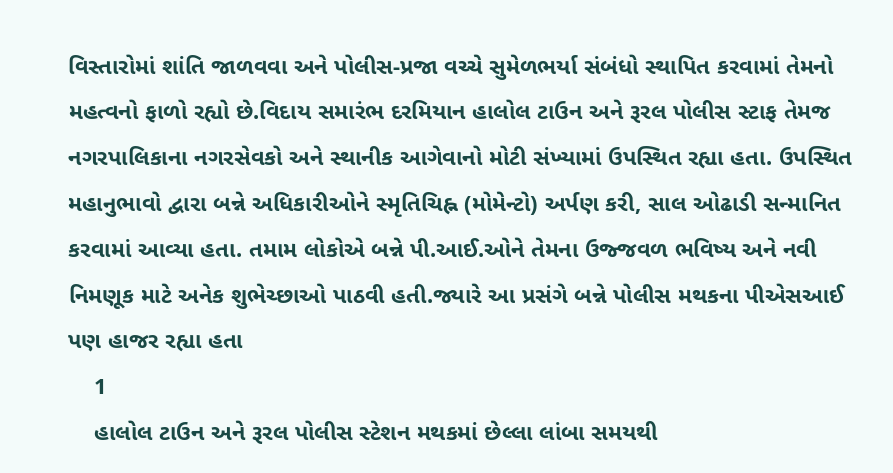વિસ્તારોમાં શાંતિ જાળવવા અને પોલીસ-પ્રજા વચ્ચે સુમેળભર્યા સંબંધો સ્થાપિત કરવામાં તેમનો મહત્વનો ફાળો રહ્યો છે.વિદાય સમારંભ દરમિયાન હાલોલ ટાઉન અને રૂરલ પોલીસ સ્ટાફ તેમજ નગરપાલિકાના નગરસેવકો અને સ્થાનીક આગેવાનો મોટી સંખ્યામાં ઉપસ્થિત રહ્યા હતા. ઉપસ્થિત મહાનુભાવો દ્વારા બન્ને અધિકારીઓને સ્મૃતિચિહ્ન (મોમેન્ટો) અર્પણ કરી, સાલ ઓઢાડી સન્માનિત કરવામાં આવ્યા હતા. તમામ લોકોએ બન્ને પી.આઈ.ઓને તેમના ઉજ્જવળ ભવિષ્ય અને નવી નિમણૂક માટે અનેક શુભેચ્છાઓ પાઠવી હતી.જ્યારે આ પ્રસંગે બન્ને પોલીસ મથકના પીએસઆઈ પણ હાજર રહ્યા હતા
    1
    હાલોલ ટાઉન અને રૂરલ પોલીસ સ્ટેશન મથકમાં છેલ્લા લાંબા સમયથી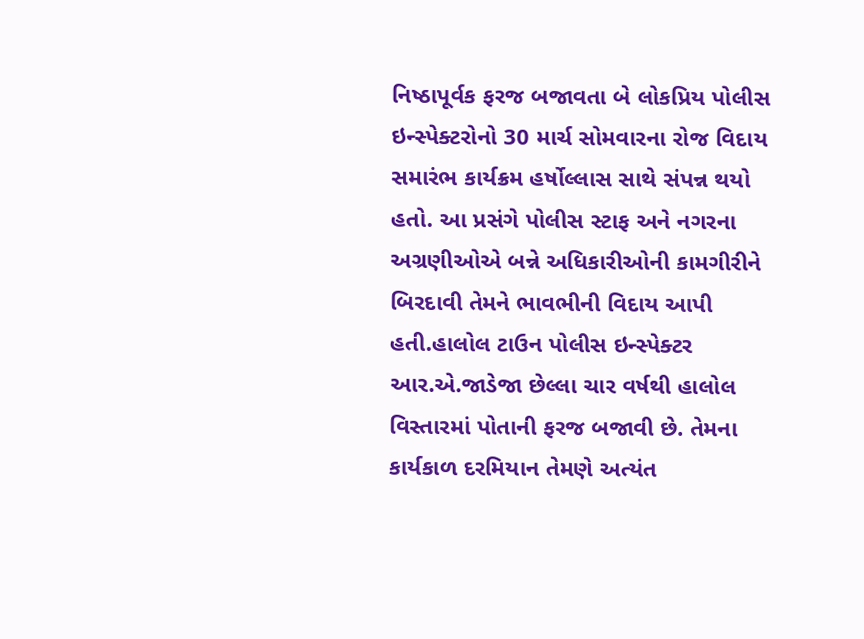નિષ્ઠાપૂર્વક ફરજ બજાવતા બે લોકપ્રિય પોલીસ ઇન્સ્પેક્ટરોનો 30 માર્ચ સોમવારના રોજ વિદાય સમારંભ કાર્યક્રમ હર્ષોલ્લાસ સાથે સંપન્ન થયો હતો. આ પ્રસંગે પોલીસ સ્ટાફ અને નગરના અગ્રણીઓએ બન્ને અધિકારીઓની કામગીરીને બિરદાવી તેમને ભાવભીની વિદાય આપી હતી.હાલોલ ટાઉન પોલીસ ઇન્સ્પેક્ટર આર.એ.જાડેજા છેલ્લા ચાર વર્ષથી હાલોલ વિસ્તારમાં પોતાની ફરજ બજાવી છે. તેમના કાર્યકાળ દરમિયાન તેમણે અત્યંત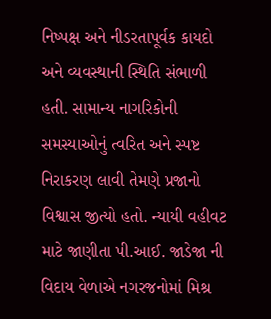નિષ્પક્ષ અને નીડરતાપૂર્વક કાયદો અને વ્યવસ્થાની સ્થિતિ સંભાળી હતી. સામાન્ય નાગરિકોની સમસ્યાઓનું ત્વરિત અને સ્પષ્ટ નિરાકરણ લાવી તેમણે પ્રજાનો વિશ્વાસ જીત્યો હતો. ન્યાયી વહીવટ માટે જાણીતા પી.આઈ. જાડેજા ની વિદાય વેળાએ નગરજનોમાં મિશ્ર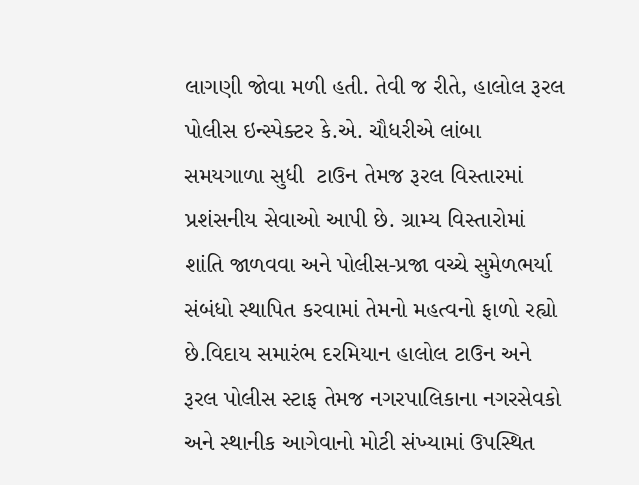લાગણી જોવા મળી હતી. તેવી જ રીતે, હાલોલ રૂરલ પોલીસ ઇન્સ્પેક્ટર કે.એ. ચૌધરીએ લાંબા સમયગાળા સુધી  ટાઉન તેમજ રૂરલ વિસ્તારમાં પ્રશંસનીય સેવાઓ આપી છે. ગ્રામ્ય વિસ્તારોમાં શાંતિ જાળવવા અને પોલીસ-પ્રજા વચ્ચે સુમેળભર્યા સંબંધો સ્થાપિત કરવામાં તેમનો મહત્વનો ફાળો રહ્યો છે.વિદાય સમારંભ દરમિયાન હાલોલ ટાઉન અને રૂરલ પોલીસ સ્ટાફ તેમજ નગરપાલિકાના નગરસેવકો અને સ્થાનીક આગેવાનો મોટી સંખ્યામાં ઉપસ્થિત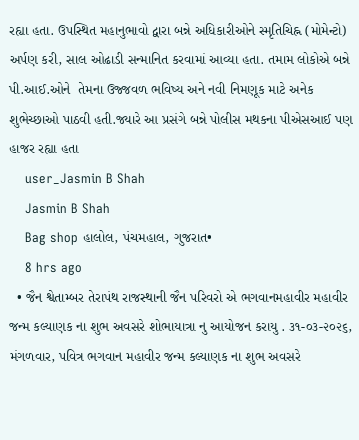રહ્યા હતા. ઉપસ્થિત મહાનુભાવો દ્વારા બન્ને અધિકારીઓને સ્મૃતિચિહ્ન (મોમેન્ટો) અર્પણ કરી, સાલ ઓઢાડી સન્માનિત કરવામાં આવ્યા હતા. તમામ લોકોએ બન્ને પી.આઈ.ઓને  તેમના ઉજ્જવળ ભવિષ્ય અને નવી નિમણૂક માટે અનેક શુભેચ્છાઓ પાઠવી હતી.જ્યારે આ પ્રસંગે બન્ને પોલીસ મથકના પીએસઆઈ પણ હાજર રહ્યા હતા
    user_Jasmin B Shah
    Jasmin B Shah
    Bag shop હાલોલ, પંચમહાલ, ગુજરાત•
    8 hrs ago
  • જૈન શ્વેતામ્બર તેરાપંથ રાજસ્થાની જૈન પરિવરો એ ભગવાનમહાવીર મહાવીર જન્મ કલ્યાણક ના શુભ અવસરે શોભાયાત્રા નુ આયોજન કરાયુ . ૩૧-૦૩-૨૦૨૬, મંગળવાર, પવિત્ર ભગવાન મહાવીર જન્મ કલ્યાણક ના શુભ અવસરે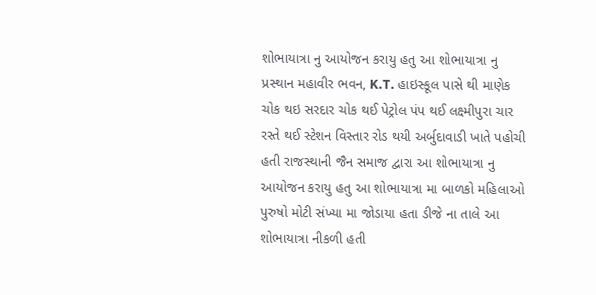શોભાયાત્રા નુ આયોજન કરાયુ હતુ આ શોભાયાત્રા નુ પ્રસ્થાન મહાવીર ભવન, K.T. હાઇસ્કૂલ પાસે થી માણેક ચોક થઇ સરદાર ચોક થઈ પેટ્રોલ પંપ થઈ લક્ષ્મીપુરા ચાર રસ્તે થઈ સ્ટેશન વિસ્તાર રોડ થયી અર્બુદાવાડી ખાતે પહોચી હતી રાજસ્થાની જૈન સમાજ દ્વારા આ શોભાયાત્રા નુ આયોજન કરાયુ હતુ આ શોભાયાત્રા મા બાળકો મહિલાઓ પુરુષો મોટી સંખ્યા મા જોડાયા હતા ડીજે ના તાલે આ શોભાયાત્રા નીકળી હતી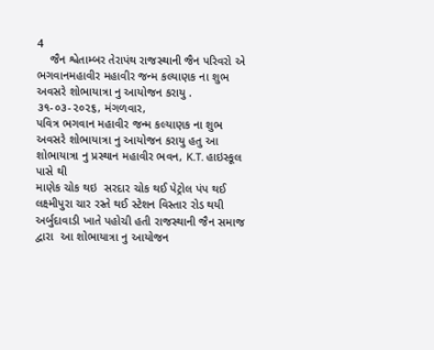4
    જૈન શ્વેતામ્બર તેરાપંથ રાજસ્થાની જૈન પરિવરો એ ભગવાનમહાવીર મહાવીર જન્મ કલ્યાણક ના શુભ અવસરે શોભાયાત્રા નુ આયોજન કરાયુ . ૩૧-૦૩-૨૦૨૬, મંગળવાર,
પવિત્ર ભગવાન મહાવીર જન્મ કલ્યાણક ના શુભ અવસરે શોભાયાત્રા નુ આયોજન કરાયુ હતુ આ શોભાયાત્રા નુ પ્રસ્થાન મહાવીર ભવન, K.T. હાઇસ્કૂલ પાસે થી
માણેક ચોક થઇ  સરદાર ચોક થઈ પેટ્રોલ પંપ થઈ લક્ષ્મીપુરા ચાર રસ્તે થઈ સ્ટેશન વિસ્તાર રોડ થયી અર્બુદાવાડી ખાતે પહોચી હતી રાજસ્થાની જૈન સમાજ દ્વારા  આ શોભાયાત્રા નુ આયોજન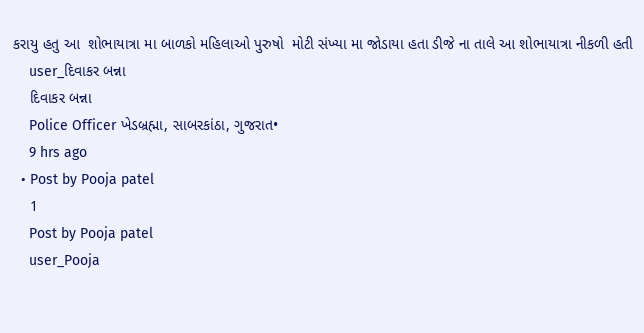કરાયુ હતુ આ  શોભાયાત્રા મા બાળકો મહિલાઓ પુરુષો  મોટી સંખ્યા મા જોડાયા હતા ડીજે ના તાલે આ શોભાયાત્રા નીકળી હતી
    user_દિવાકર બન્ના
    દિવાકર બન્ના
    Police Officer ખેડબ્રહ્મા, સાબરકાંઠા, ગુજરાત•
    9 hrs ago
  • Post by Pooja patel
    1
    Post by Pooja patel
    user_Pooja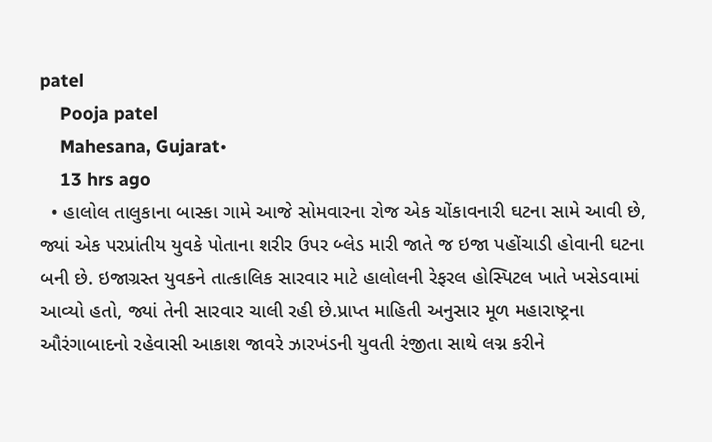patel
    Pooja patel
    Mahesana, Gujarat•
    13 hrs ago
  • હાલોલ તાલુકાના બાસ્કા ગામે આજે સોમવારના રોજ એક ચોંકાવનારી ઘટના સામે આવી છે, જ્યાં એક પરપ્રાંતીય યુવકે પોતાના શરીર ઉપર બ્લેડ મારી જાતે જ ઇજા પહોંચાડી હોવાની ઘટના બની છે. ઇજાગ્રસ્ત યુવકને તાત્કાલિક સારવાર માટે હાલોલની રેફરલ હોસ્પિટલ ખાતે ખસેડવામાં આવ્યો હતો, જ્યાં તેની સારવાર ચાલી રહી છે.પ્રાપ્ત માહિતી અનુસાર મૂળ મહારાષ્ટ્રના ઔરંગાબાદનો રહેવાસી આકાશ જાવરે ઝારખંડની યુવતી રંજીતા સાથે લગ્ન કરીને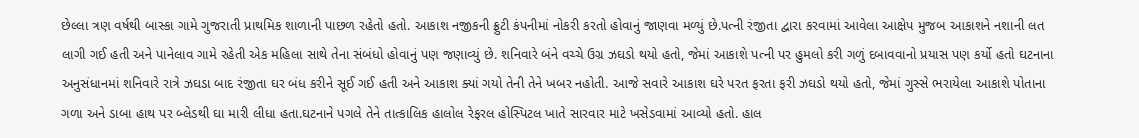છેલ્લા ત્રણ વર્ષથી બાસ્કા ગામે ગુજરાતી પ્રાથમિક શાળાની પાછળ રહેતો હતો. આકાશ નજીકની ફ્રુટી કંપનીમાં નોકરી કરતો હોવાનું જાણવા મળ્યું છે.પત્ની રંજીતા દ્વારા કરવામાં આવેલા આક્ષેપ મુજબ આકાશને નશાની લત લાગી ગઈ હતી અને પાનેલાવ ગામે રહેતી એક મહિલા સાથે તેના સંબંધો હોવાનું પણ જણાવ્યું છે. શનિવારે બંને વચ્ચે ઉગ્ર ઝઘડો થયો હતો, જેમાં આકાશે પત્ની પર હુમલો કરી ગળું દબાવવાનો પ્રયાસ પણ કર્યો હતો ઘટનાના અનુસંધાનમાં શનિવારે રાત્રે ઝઘડા બાદ રંજીતા ઘર બંધ કરીને સૂઈ ગઈ હતી અને આકાશ ક્યાં ગયો તેની તેને ખબર નહોતી. આજે સવારે આકાશ ઘરે પરત ફરતા ફરી ઝઘડો થયો હતો, જેમાં ગુસ્સે ભરાયેલા આકાશે પોતાના ગળા અને ડાબા હાથ પર બ્લેડથી ઘા મારી લીધા હતા.ઘટનાને પગલે તેને તાત્કાલિક હાલોલ રેફરલ હોસ્પિટલ ખાતે સારવાર માટે ખસેડવામાં આવ્યો હતો. હાલ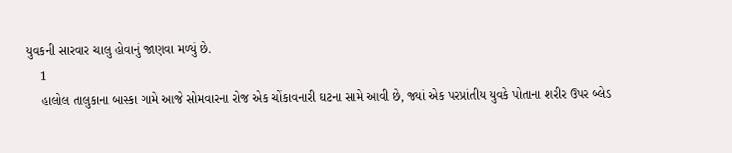યુવકની સારવાર ચાલુ હોવાનું જાણવા મળ્યું છે.
    1
    હાલોલ તાલુકાના બાસ્કા ગામે આજે સોમવારના રોજ એક ચોંકાવનારી ઘટના સામે આવી છે, જ્યાં એક પરપ્રાંતીય યુવકે પોતાના શરીર ઉપર બ્લેડ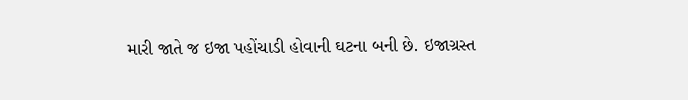મારી જાતે જ ઇજા પહોંચાડી હોવાની ઘટના બની છે. ઇજાગ્રસ્ત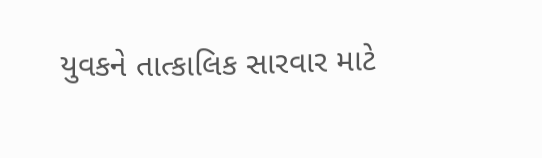યુવકને તાત્કાલિક સારવાર માટે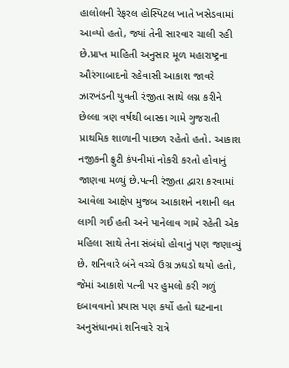હાલોલની રેફરલ હોસ્પિટલ ખાતે ખસેડવામાં આવ્યો હતો, જ્યાં તેની સારવાર ચાલી રહી છે.પ્રાપ્ત માહિતી અનુસાર મૂળ મહારાષ્ટ્રના ઔરંગાબાદનો રહેવાસી આકાશ જાવરે ઝારખંડની યુવતી રંજીતા સાથે લગ્ન કરીને છેલ્લા ત્રણ વર્ષથી બાસ્કા ગામે ગુજરાતી પ્રાથમિક શાળાની પાછળ રહેતો હતો. આકાશ નજીકની ફ્રુટી કંપનીમાં નોકરી કરતો હોવાનું જાણવા મળ્યું છે.પત્ની રંજીતા દ્વારા કરવામાં આવેલા આક્ષેપ મુજબ આકાશને નશાની લત લાગી ગઈ હતી અને પાનેલાવ ગામે રહેતી એક મહિલા સાથે તેના સંબંધો હોવાનું પણ જણાવ્યું છે. શનિવારે બંને વચ્ચે ઉગ્ર ઝઘડો થયો હતો, જેમાં આકાશે પત્ની પર હુમલો કરી ગળું દબાવવાનો પ્રયાસ પણ કર્યો હતો ઘટનાના અનુસંધાનમાં શનિવારે રાત્રે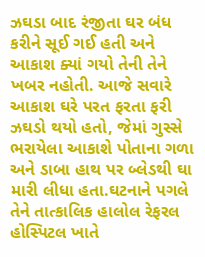ઝઘડા બાદ રંજીતા ઘર બંધ કરીને સૂઈ ગઈ હતી અને આકાશ ક્યાં ગયો તેની તેને ખબર નહોતી. આજે સવારે આકાશ ઘરે પરત ફરતા ફરી ઝઘડો થયો હતો, જેમાં ગુસ્સે ભરાયેલા આકાશે પોતાના ગળા અને ડાબા હાથ પર બ્લેડથી ઘા મારી લીધા હતા.ઘટનાને પગલે તેને તાત્કાલિક હાલોલ રેફરલ હોસ્પિટલ ખાતે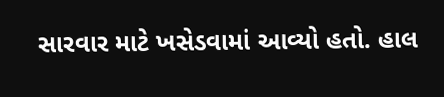સારવાર માટે ખસેડવામાં આવ્યો હતો. હાલ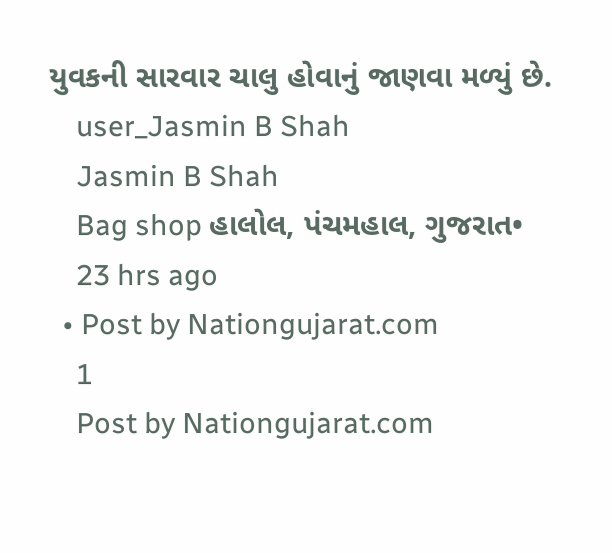યુવકની સારવાર ચાલુ હોવાનું જાણવા મળ્યું છે.
    user_Jasmin B Shah
    Jasmin B Shah
    Bag shop હાલોલ, પંચમહાલ, ગુજરાત•
    23 hrs ago
  • Post by Nationgujarat.com
    1
    Post by Nationgujarat.com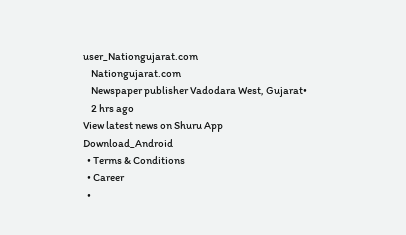user_Nationgujarat.com
    Nationgujarat.com
    Newspaper publisher Vadodara West, Gujarat•
    2 hrs ago
View latest news on Shuru App
Download_Android
  • Terms & Conditions
  • Career
  •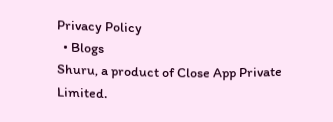Privacy Policy
  • Blogs
Shuru, a product of Close App Private Limited.